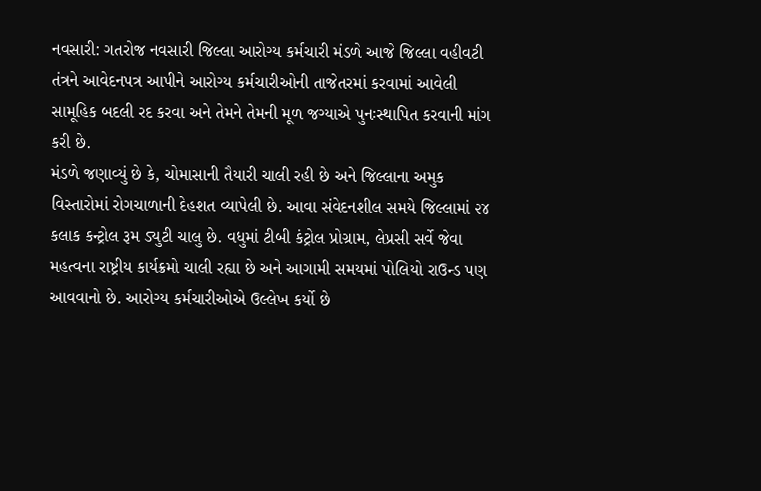નવસારી: ગતરોજ નવસારી જિલ્લા આરોગ્ય કર્મચારી મંડળે આજે જિલ્લા વહીવટી તંત્રને આવેદનપત્ર આપીને આરોગ્ય કર્મચારીઓની તાજેતરમાં કરવામાં આવેલી સામૂહિક બદલી રદ કરવા અને તેમને તેમની મૂળ જગ્યાએ પુનઃસ્થાપિત કરવાની માંગ કરી છે.
મંડળે જણાવ્યું છે કે, ચોમાસાની તૈયારી ચાલી રહી છે અને જિલ્લાના અમુક વિસ્તારોમાં રોગચાળાની દેહશત વ્યાપેલી છે. આવા સંવેદનશીલ સમયે જિલ્લામાં ૨૪ કલાક કન્ટ્રોલ રૂમ ડ્યુટી ચાલુ છે. વધુમાં ટીબી કંટ્રોલ પ્રોગ્રામ, લેપ્રસી સર્વે જેવા મહત્વના રાષ્ટ્રીય કાર્યક્રમો ચાલી રહ્યા છે અને આગામી સમયમાં પોલિયો રાઉન્ડ પણ આવવાનો છે. આરોગ્ય કર્મચારીઓએ ઉલ્લેખ કર્યો છે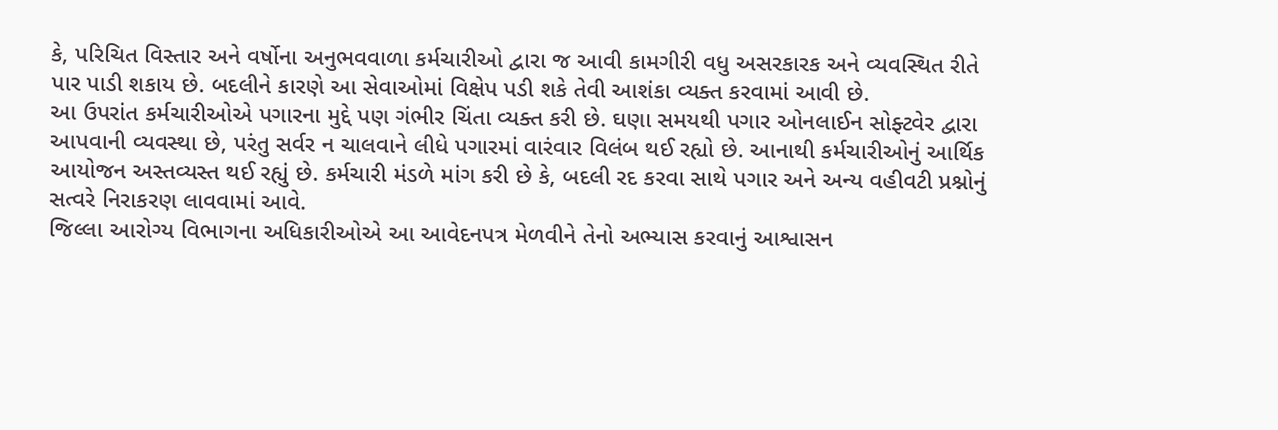કે, પરિચિત વિસ્તાર અને વર્ષોના અનુભવવાળા કર્મચારીઓ દ્વારા જ આવી કામગીરી વધુ અસરકારક અને વ્યવસ્થિત રીતે પાર પાડી શકાય છે. બદલીને કારણે આ સેવાઓમાં વિક્ષેપ પડી શકે તેવી આશંકા વ્યક્ત કરવામાં આવી છે.
આ ઉપરાંત કર્મચારીઓએ પગારના મુદ્દે પણ ગંભીર ચિંતા વ્યક્ત કરી છે. ઘણા સમયથી પગાર ઓનલાઈન સોફ્ટવેર દ્વારા આપવાની વ્યવસ્થા છે, પરંતુ સર્વર ન ચાલવાને લીધે પગારમાં વારંવાર વિલંબ થઈ રહ્યો છે. આનાથી કર્મચારીઓનું આર્થિક આયોજન અસ્તવ્યસ્ત થઈ રહ્યું છે. કર્મચારી મંડળે માંગ કરી છે કે, બદલી રદ કરવા સાથે પગાર અને અન્ય વહીવટી પ્રશ્નોનું સત્વરે નિરાકરણ લાવવામાં આવે.
જિલ્લા આરોગ્ય વિભાગના અધિકારીઓએ આ આવેદનપત્ર મેળવીને તેનો અભ્યાસ કરવાનું આશ્વાસન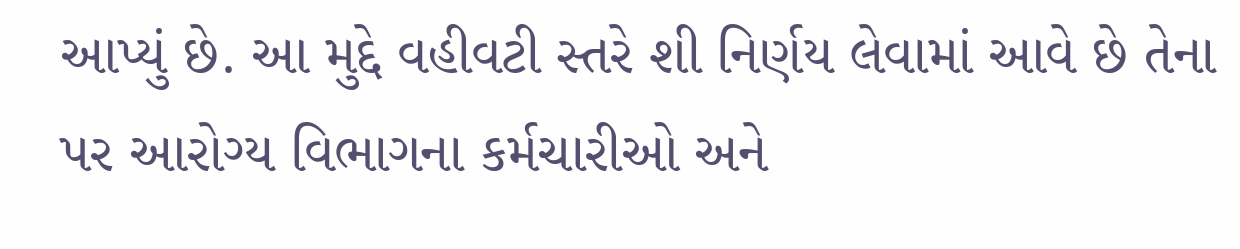આપ્યું છે. આ મુદ્દે વહીવટી સ્તરે શી નિર્ણય લેવામાં આવે છે તેના પર આરોગ્ય વિભાગના કર્મચારીઓ અને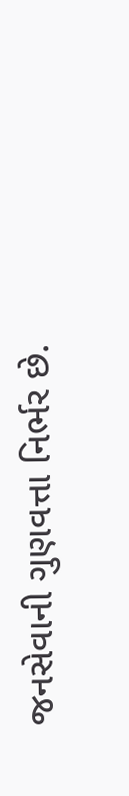જનસેવાની ગુણવત્તા નિર્ભર છે.